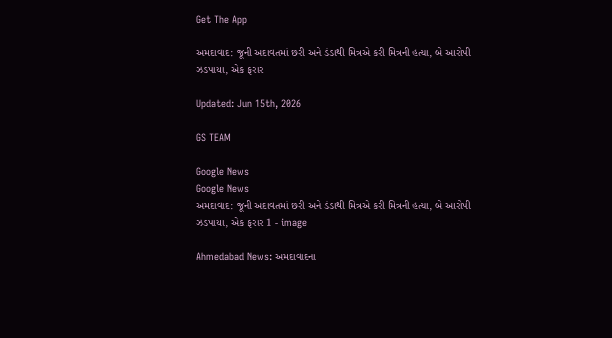Get The App

અમદાવાદ: જૂની અદાવતમાં છરી અને ડંડાથી મિત્રએ કરી મિત્રની હત્યા, બે આરોપી ઝડપાયા, એક ફરાર

Updated: Jun 15th, 2026

GS TEAM

Google News
Google News
અમદાવાદ: જૂની અદાવતમાં છરી અને ડંડાથી મિત્રએ કરી મિત્રની હત્યા, બે આરોપી ઝડપાયા, એક ફરાર 1 - image

Ahmedabad News: અમદાવાદના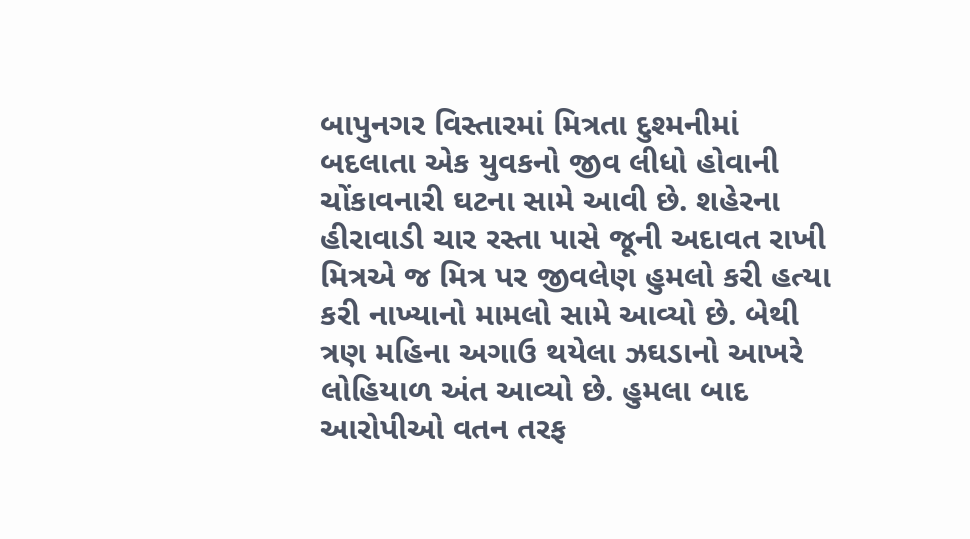બાપુનગર વિસ્તારમાં મિત્રતા દુશ્મનીમાં બદલાતા એક યુવકનો જીવ લીધો હોવાની ચોંકાવનારી ઘટના સામે આવી છે. શહેરના હીરાવાડી ચાર રસ્તા પાસે જૂની અદાવત રાખી મિત્રએ જ મિત્ર પર જીવલેણ હુમલો કરી હત્યા કરી નાખ્યાનો મામલો સામે આવ્યો છે. બેથી ત્રણ મહિના અગાઉ થયેલા ઝઘડાનો આખરે લોહિયાળ અંત આવ્યો છે. હુમલા બાદ આરોપીઓ વતન તરફ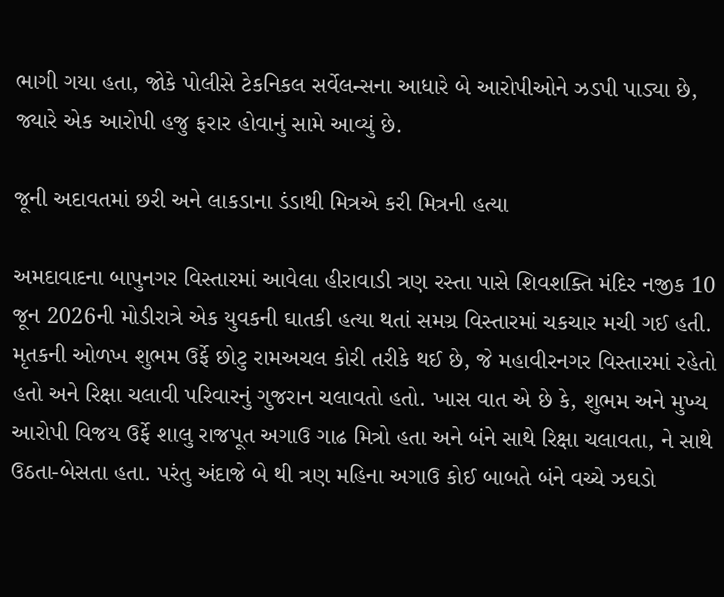ભાગી ગયા હતા, જોકે પોલીસે ટેકનિકલ સર્વેલન્સના આધારે બે આરોપીઓને ઝડપી પાડ્યા છે, જ્યારે એક આરોપી હજુ ફરાર હોવાનું સામે આવ્યું છે.

જૂની અદાવતમાં છરી અને લાકડાના ડંડાથી મિત્રએ કરી મિત્રની હત્યા

અમદાવાદના બાપુનગર વિસ્તારમાં આવેલા હીરાવાડી ત્રણ રસ્તા પાસે શિવશક્તિ મંદિર નજીક 10 જૂન 2026ની મોડીરાત્રે એક યુવકની ઘાતકી હત્યા થતાં સમગ્ર વિસ્તારમાં ચકચાર મચી ગઈ હતી. મૃતકની ઓળખ શુભમ ઉર્ફે છોટુ રામઅચલ કોરી તરીકે થઈ છે, જે મહાવીરનગર વિસ્તારમાં રહેતો હતો અને રિક્ષા ચલાવી પરિવારનું ગુજરાન ચલાવતો હતો. ખાસ વાત એ છે કે, શુભમ અને મુખ્ય આરોપી વિજય ઉર્ફે શાલુ રાજપૂત અગાઉ ગાઢ મિત્રો હતા અને બંને સાથે રિક્ષા ચલાવતા, ને સાથે ઉઠતા-બેસતા હતા. પરંતુ અંદાજે બે થી ત્રણ મહિના અગાઉ કોઈ બાબતે બંને વચ્ચે ઝઘડો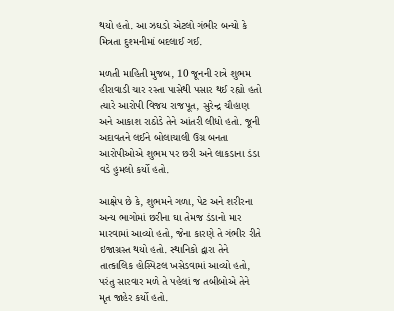થયો હતો. આ ઝઘડો એટલો ગંભીર બન્યો કે મિત્રતા દુશ્મનીમાં બદલાઈ ગઈ.

મળતી માહિતી મુજબ, 10 જૂનની રાત્રે શુભમ હીરાવાડી ચાર રસ્તા પાસેથી પસાર થઈ રહ્યો હતો ત્યારે આરોપી વિજય રાજપૂત, સુરેન્દ્ર ચૌહાણ અને આકાશ રાઠોડે તેને આંતરી લીધો હતો. જૂની અદાવતને લઈને બોલાચાલી ઉગ્ર બનતા આરોપીઓએ શુભમ પર છરી અને લાકડાના ડંડા વડે હુમલો કર્યો હતો.

આક્ષેપ છે કે, શુભમને ગળા, પેટ અને શરીરના અન્ય ભાગોમાં છરીના ઘા તેમજ ડંડાનો માર મારવામાં આવ્યો હતો, જેના કારણે તે ગંભીર રીતે ઇજાગ્રસ્ત થયો હતો. સ્થાનિકો દ્વારા તેને તાત્કાલિક હોસ્પિટલ ખસેડવામાં આવ્યો હતો, પરંતુ સારવાર મળે તે પહેલાં જ તબીબોએ તેને મૃત જાહેર કર્યો હતો.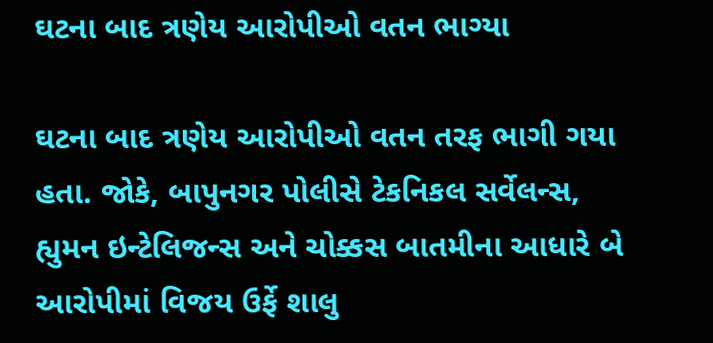ઘટના બાદ ત્રણેય આરોપીઓ વતન ભાગ્યા

ઘટના બાદ ત્રણેય આરોપીઓ વતન તરફ ભાગી ગયા હતા. જોકે, બાપુનગર પોલીસે ટેકનિકલ સર્વેલન્સ, હ્યુમન ઇન્ટેલિજન્સ અને ચોક્કસ બાતમીના આધારે બે આરોપીમાં વિજય ઉર્ફે શાલુ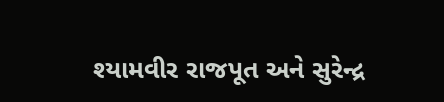શ્યામવીર રાજપૂત અને સુરેન્દ્ર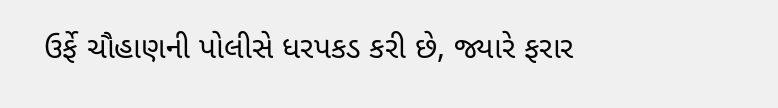ઉર્ફે ચૌહાણની પોલીસે ધરપકડ કરી છે, જ્યારે ફરાર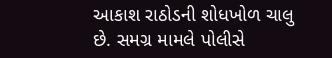આકાશ રાઠોડની શોધખોળ ચાલુ છે. સમગ્ર મામલે પોલીસે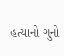હત્યાનો ગુનો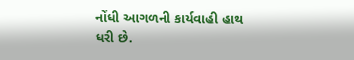નોંધી આગળની કાર્યવાહી હાથ ધરી છે.